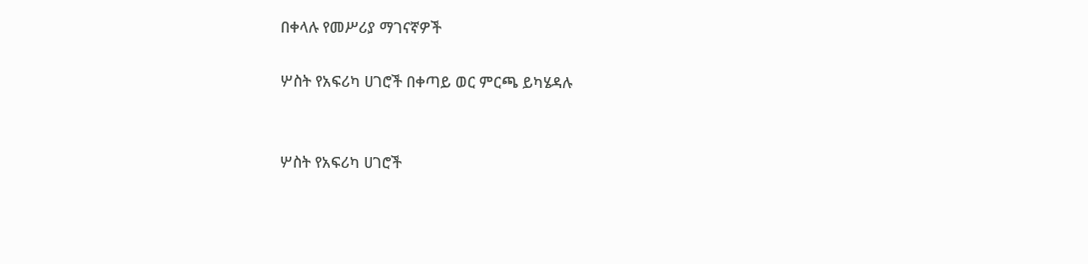በቀላሉ የመሥሪያ ማገናኛዎች

ሦስት የአፍሪካ ሀገሮች በቀጣይ ወር ምርጫ ይካሄዳሉ


ሦስት የአፍሪካ ሀገሮች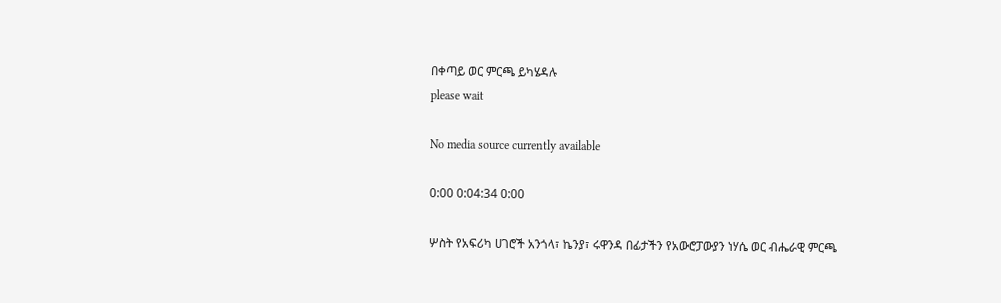በቀጣይ ወር ምርጫ ይካሄዳሉ
please wait

No media source currently available

0:00 0:04:34 0:00

ሦስት የአፍሪካ ሀገሮች አንጎላ፣ ኬንያ፣ ሩዋንዳ በፊታችን የአውሮፓውያን ነሃሴ ወር ብሔራዊ ምርጫ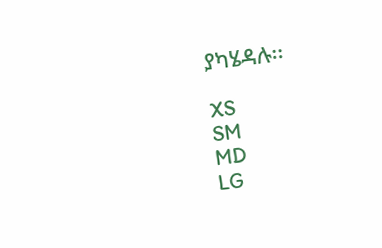ያካሄዳሉ፡፡

XS
SM
MD
LG